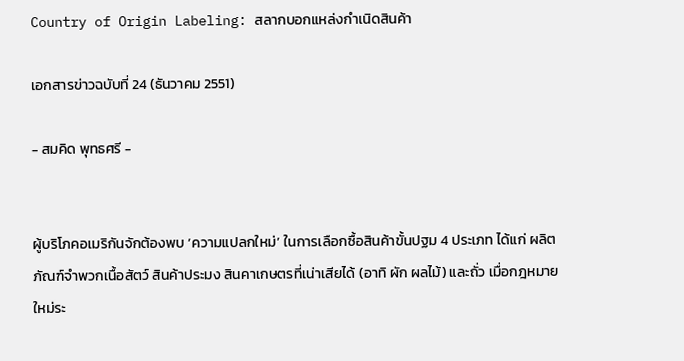Country of Origin Labeling: สลากบอกแหล่งกำเนิดสินค้า

เอกสารข่าวฉบับที่ 24 (ธันวาคม 2551)

- สมคิด พุทธศรี -


ผู้บริโภคอเมริกันจักต้องพบ ‘ความแปลกใหม่’ ในการเลือกซื้อสินค้าขั้นปฐม 4 ประเภท ได้แก่ ผลิตภัณฑ์จำพวกเนื้อสัตว์ สินค้าประมง สินคาเกษตรที่เน่าเสียได้ (อาทิ ผัก ผลไม้) และถั่ว เมื่อกฎหมายใหม่ระ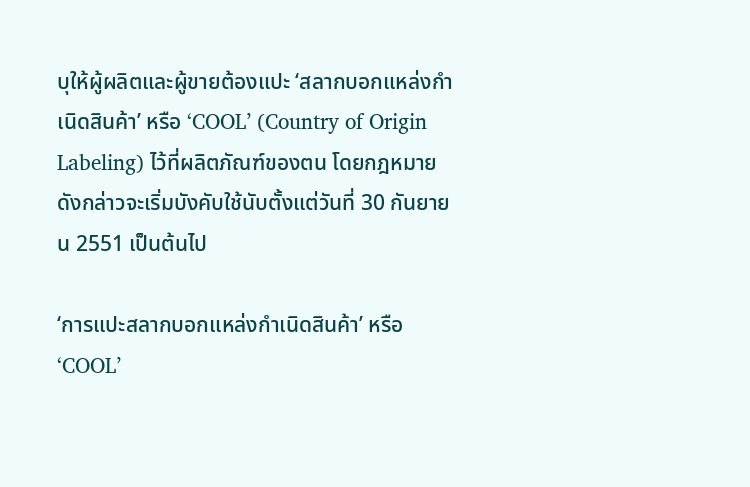บุให้ผู้ผลิตและผู้ขายต้องแปะ ‘สลากบอกแหล่งกำเนิดสินค้า’ หรือ ‘COOL’ (Country of Origin Labeling) ไว้ที่ผลิตภัณฑ์ของตน โดยกฎหมายดังกล่าวจะเริ่มบังคับใช้นับตั้งแต่วันที่ 30 กันยายน 2551 เป็นต้นไป

‘การแปะสลากบอกแหล่งกำเนิดสินค้า’ หรือ ‘COOL’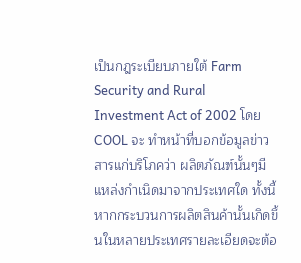เป็นกฎระเบียบภายใต้ Farm Security and Rural Investment Act of 2002 โดย COOL จะ ทำหน้าที่บอกข้อมูลข่าวสารแก่บริโภคว่า ผลิตภัณฑ์นั้นๆมีแหล่งกำเนิดมาจากประเทศใด ทั้งนี้หากกระบวนการผลิตสินค้านั้นเกิดขึ้นในหลายประเทศรายละเอียดจะต้อ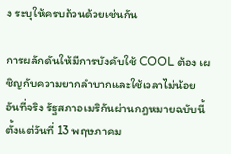ง ระบุให้ครบถ้วนด้วยเช่นกัน

การผลักดันให้มีการบังคับใช้ COOL ต้อง เผชิญกับความยากลำบากและใช้เวลาไม่น้อย อันที่จริง รัฐสภาอเมริกันผ่านกฎหมายฉบับนี้ตั้งแต่วันที่ 13 พฤษภาคม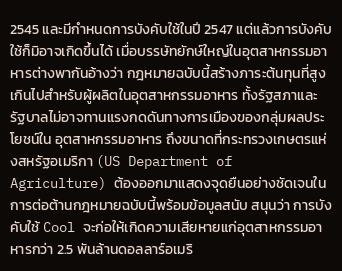2545 และมีกำหนดการบังคับใช้ในปี 2547 แต่แล้วการบังคับใช้ก็มิอาจเกิดขึ้นได้ เมื่อบรรษัทยักษ์ใหญ่ในอุตสาหกรรมอาหารต่างพากันอ้างว่า กฎหมายฉบับนี้สร้างภาระต้นทุนที่สูงเกินไปสำหรับผู้ผลิตในอุตสาหกรรมอาหาร ทั้งรัฐสภาและรัฐบาลไม่อาจทานแรงกดดันทางการเมืองของกลุ่มผลประโยชน์ใน อุตสาหกรรมอาหาร ถึงขนาดที่กระทรวงเกษตรแห่งสหรัฐอเมริกา (US Department of Agriculture) ต้องออกมาแสดงจุดยืนอย่างชัดเจนในการต่อต้านกฎหมายฉบับนี้พร้อมข้อมูลสนับ สนุนว่า การบังคับใช้ Cool จะก่อให้เกิดความเสียหายแก่อุตสาหกรรมอาหารกว่า 2.5 พันล้านดอลลาร์อเมริ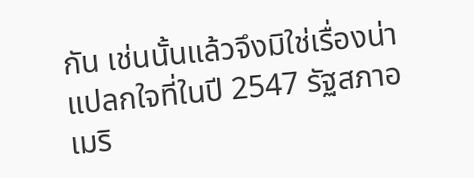กัน เช่นนั้นแล้วจึงมิใช่เรื่องน่าแปลกใจที่ในปี 2547 รัฐสภาอเมริ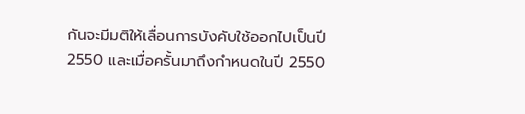กันจะมีมติให้เลื่อนการบังคับใช้ออกไปเป็นปี 2550 และเมื่อครั้นมาถึงกำหนดในปี 2550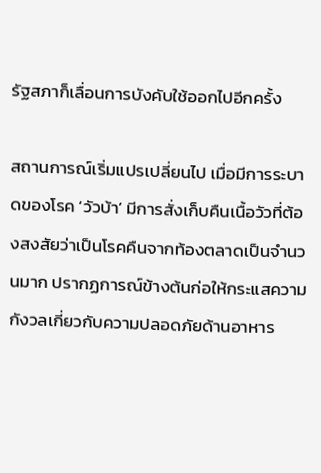รัฐสภาก็เลื่อนการบังคับใช้ออกไปอีกครั้ง

สถานการณ์เริ่มแปรเปลี่ยนไป เมื่อมีการระบาดของโรค ‘วัวบ้า’ มีการสั่งเก็บคืนเนื้อวัวที่ต้องสงสัยว่าเป็นโรคคืนจากท้องตลาดเป็นจำนวนมาก ปรากฏการณ์ข้างต้นก่อให้กระแสความกังวลเกี่ยวกับความปลอดภัยด้านอาหาร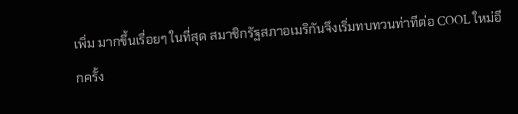เพิ่ม มากขึ้นเรื่อยๆ ในที่สุด สมาชิกรัฐสภาอเมริกันจึงเริ่มทบทวนท่าทีต่อ COOL ใหม่อีกครั้ง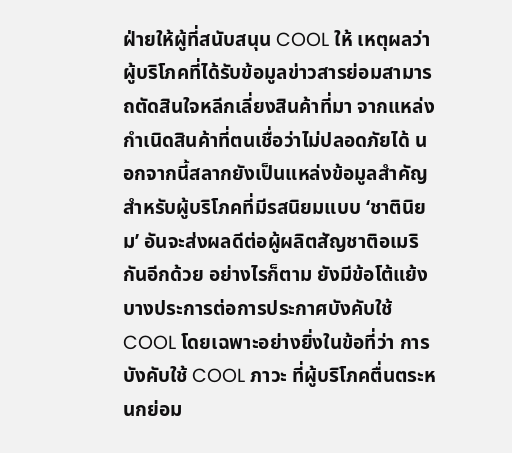ฝ่ายให้ผู้ที่สนับสนุน COOL ให้ เหตุผลว่า ผู้บริโภคที่ได้รับข้อมูลข่าวสารย่อมสามารถตัดสินใจหลีกเลี่ยงสินค้าที่มา จากแหล่งกำเนิดสินค้าที่ตนเชื่อว่าไม่ปลอดภัยได้ นอกจากนี้สลากยังเป็นแหล่งข้อมูลสำคัญสำหรับผู้บริโภคที่มีรสนิยมแบบ ‘ชาตินิยม’ อันจะส่งผลดีต่อผู้ผลิตสัญชาติอเมริกันอีกด้วย อย่างไรก็ตาม ยังมีข้อโต้แย้งบางประการต่อการประกาศบังคับใช้ COOL โดยเฉพาะอย่างยิ่งในข้อที่ว่า การบังคับใช้ COOL ภาวะ ที่ผู้บริโภคตื่นตระหนกย่อม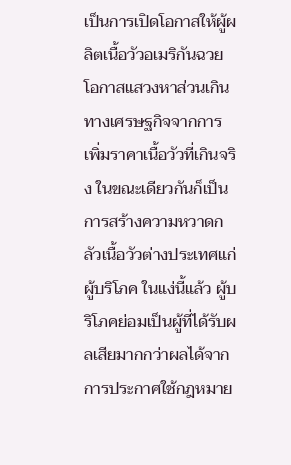เป็นการเปิดโอกาสให้ผู้ผลิตเนื้อวัวอเมริกันฉวย โอกาสแสวงหาส่วนเกินทางเศรษฐกิจจากการเพิ่มราคาเนื้อวัวที่เกินจริง ในขณะเดียวกันก็เป็นการสร้างความหวาดกลัวเนื้อวัวต่างประเทศแก่ผู้บริโภค ในแง่นี้แล้ว ผู้บริโภคย่อมเป็นผู้ที่ได้รับผลเสียมากกว่าผลได้จากการประกาศใช้กฎหมาย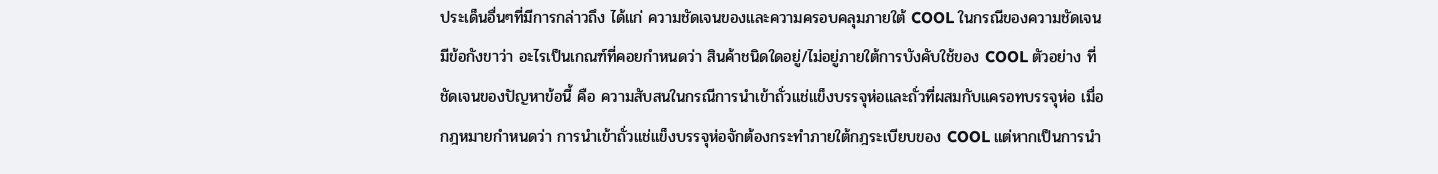ประเด็นอื่นๆที่มีการกล่าวถึง ได้แก่ ความชัดเจนของและความครอบคลุมภายใต้ COOL ในกรณีของความชัดเจน มีข้อกังขาว่า อะไรเป็นเกณฑ์ที่คอยกำหนดว่า สินค้าชนิดใดอยู่/ไม่อยู่ภายใต้การบังคับใช้ของ COOL ตัวอย่าง ที่ชัดเจนของปัญหาข้อนี้ คือ ความสับสนในกรณีการนำเข้าถั่วแช่แข็งบรรจุห่อและถั่วที่ผสมกับแครอทบรรจุห่อ เมื่อกฎหมายกำหนดว่า การนำเข้าถั่วแช่แข็งบรรจุห่อจักต้องกระทำภายใต้กฎระเบียบของ COOL แต่หากเป็นการนำ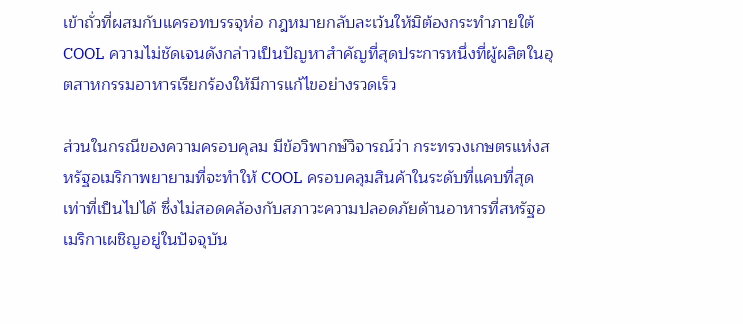เข้าถั่วที่ผสมกับแครอทบรรจุห่อ กฎหมายกลับละเว้นให้มิต้องกระทำภายใต้ COOL ความไม่ชัดเจนดังกล่าวเป็นปัญหาสำคัญที่สุดประการหนึ่งที่ผู้ผลิตในอุตสาหกรรมอาหารเรียกร้องให้มีการแก้ไขอย่างรวดเร็ว

ส่วนในกรณีของความครอบคุลม มีข้อวิพากษ์วิจารณ์ว่า กระทรวงเกษตรแห่งสหรัฐอเมริกาพยายามที่จะทำให้ COOL ครอบคลุมสินค้าในระดับที่แคบที่สุดเท่าที่เป็นไปได้ ซึ่งไม่สอดคล้องกับสภาวะความปลอดภัยด้านอาหารที่สหรัฐอเมริกาเผชิญอยู่ในปัจจุบัน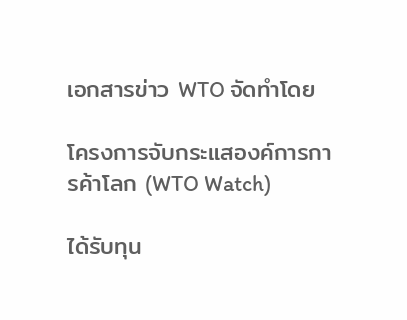เอกสารข่าว WTO จัดทำโดย

โครงการจับกระแสองค์การการค้าโลก (WTO Watch)

ได้รับทุน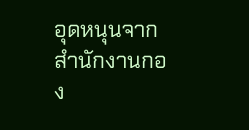อุดหนุนจากสำนักงานกอง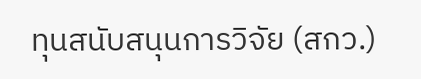ทุนสนับสนุนการวิจัย (สกว.)